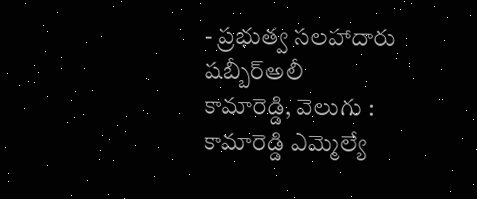- ప్రభుత్వ సలహాదారు షబ్బీర్అలీ
కామారెడ్డి, వెలుగు : కామారెడ్డి ఎమ్మెల్యే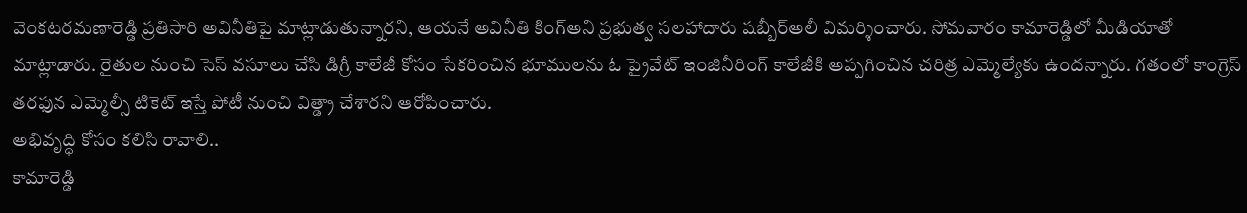వెంకటరమణారెడ్డి ప్రతిసారి అవినీతిపై మాట్లాడుతున్నారని, ఆయనే అవినీతి కింగ్అని ప్రభుత్వ సలహాదారు షబ్బీర్అలీ విమర్శించారు. సోమవారం కామారెడ్డిలో మీడియాతో మాట్లాడారు. రైతుల నుంచి సెస్ వసూలు చేసి డిగ్రీ కాలేజీ కోసం సేకరించిన భూములను ఓ ప్రైవేట్ ఇంజినీరింగ్ కాలేజీకి అప్పగించిన చరిత్ర ఎమ్మెల్యేకు ఉందన్నారు. గతంలో కాంగ్రెస్ తరఫున ఎమ్మెల్సీ టికెట్ ఇస్తే పోటీ నుంచి విత్డ్రా చేశారని ఆరోపించారు.
అభివృద్ధి కోసం కలిసి రావాలి..
కామారెడ్డి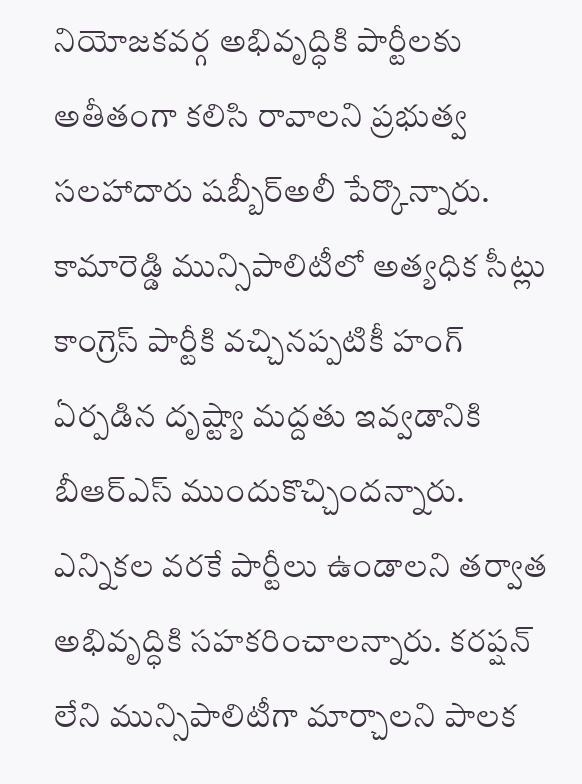నియోజకవర్గ అభివృద్ధికి పార్టీలకు అతీతంగా కలిసి రావాలని ప్రభుత్వ సలహాదారు షబ్బీర్అలీ పేర్కొన్నారు. కామారెడ్డి మున్సిపాలిటీలో అత్యధిక సీట్లు కాంగ్రెస్ పార్టీకి వచ్చినప్పటికీ హంగ్ ఏర్పడిన దృష్ట్యా మద్దతు ఇవ్వడానికి బీఆర్ఎస్ ముందుకొచ్చిందన్నారు. ఎన్నికల వరకే పార్టీలు ఉండాలని తర్వాత అభివృద్ధికి సహకరించాలన్నారు. కరప్షన్ లేని మున్సిపాలిటీగా మార్చాలని పాలక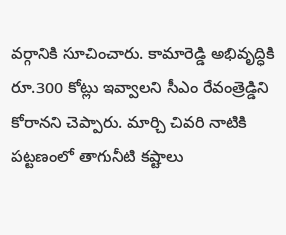వర్గానికి సూచించారు. కామారెడ్డి అభివృద్ధికి రూ.300 కోట్లు ఇవ్వాలని సీఎం రేవంత్రెడ్డిని కోరానని చెప్పారు. మార్చి చివరి నాటికి పట్టణంలో తాగునీటి కష్టాలు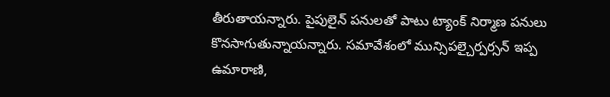తీరుతాయన్నారు. పైపులైన్ పనులతో పాటు ట్యాంక్ నిర్మాణ పనులు కొనసాగుతున్నాయన్నారు. సమావేశంలో మున్సిపల్చైర్పర్సన్ ఇప్ప ఉమారాణి,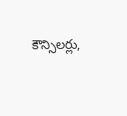కౌన్సిలర్లు,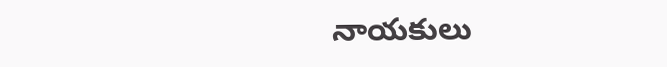నాయకులు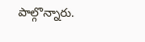పాల్గొన్నారు.